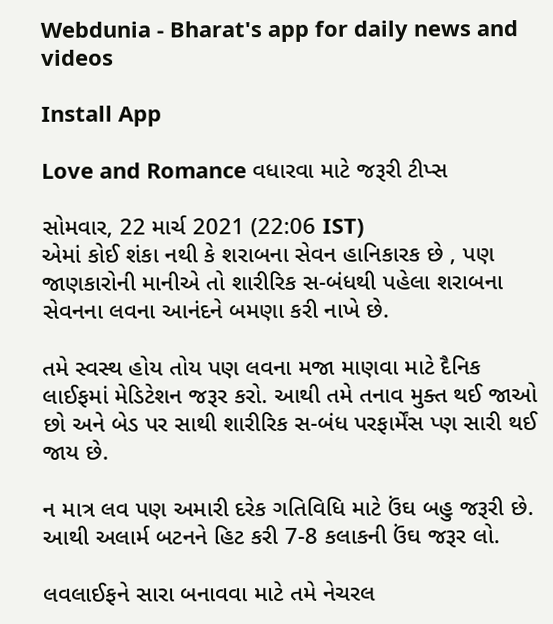Webdunia - Bharat's app for daily news and videos

Install App

Love and Romance વધારવા માટે જરૂરી ટીપ્સ

સોમવાર, 22 માર્ચ 2021 (22:06 IST)
એમાં કોઈ શંકા નથી કે શરાબના સેવન હાનિકારક છે , પણ જાણકારોની માનીએ તો શારીરિક સ-બંધથી પહેલા શરાબના સેવનના લવના આનંદને બમણા કરી નાખે છે.

તમે સ્વસ્થ હોય તોય પણ લવના મજા માણવા માટે દૈનિક લાઈફમાં મેડિટેશન જરૂર કરો. આથી તમે તનાવ મુક્ત થઈ જાઓ છો અને બેડ પર સાથી શારીરિક સ-બંધ પરફાર્મેંસ પ્ણ સારી થઈ જાય છે.

ન માત્ર લવ પણ અમારી દરેક ગતિવિધિ માટે ઉંઘ બહુ જરૂરી છે. આથી અલાર્મ બટનને હિટ કરી 7-8 કલાકની ઉંઘ જરૂર લો.

લવલાઈફને સારા બનાવવા માટે તમે નેચરલ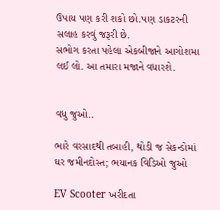ઉપાય પણ કરી શકો છો.પણ ડાકટરની સલાહ કરવું જરૂરી છે.
સભોગ કરતા પહેલા એકબીજાને આગોશમા લઈ લો. આ તમારા મજાને વધારશે.


વધુ જુઓ..

ભારે વરસાદથી તબાહી, થોડી જ સેકન્ડોમાં ઘર જમીનદોસ્ત; ભયાનક વિડિઓ જુઓ

EV Scooter ખરીદતા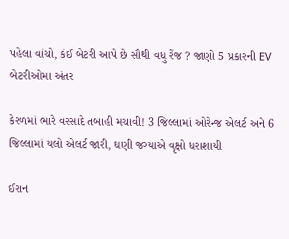પહેલા વાંચો, કંઈ બેટરી આપે છે સૌથી વધુ રેંજ ? જાણો 5 પ્રકારની EV બેટરીઓમા અંતર

કેરળમાં ભારે વરસાદે તબાહી મચાવી! 3 જિલ્લામાં ઓરેન્જ એલર્ટ અને 6 જિલ્લામાં યલો એલર્ટ જારી, ઘણી જગ્યાએ વૃક્ષો ધરાશાયી

ઈરાન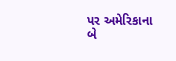પર અમેરિકાના બે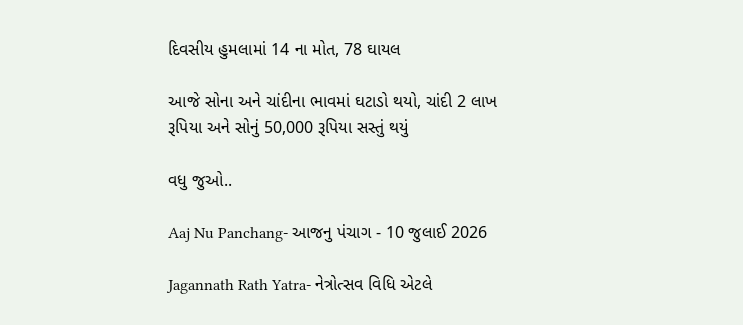દિવસીય હુમલામાં 14 ના મોત, 78 ઘાયલ

આજે સોના અને ચાંદીના ભાવમાં ઘટાડો થયો, ચાંદી 2 લાખ રૂપિયા અને સોનું 50,000 રૂપિયા સસ્તું થયું

વધુ જુઓ..

Aaj Nu Panchang- આજનુ પંચાગ - 10 જુલાઈ 2026

Jagannath Rath Yatra- નેત્રોત્સવ વિધિ એટલે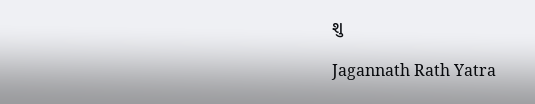શુ

Jagannath Rath Yatra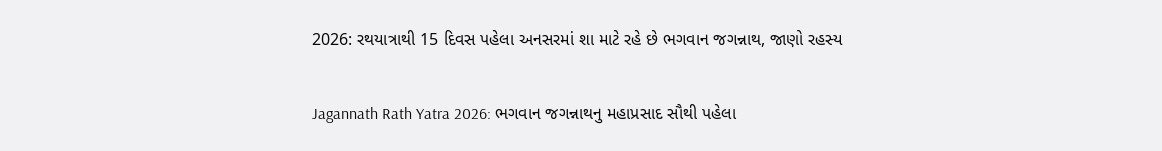2026: રથયાત્રાથી 15 દિવસ પહેલા અનસરમાં શા માટે રહે છે ભગવાન જગન્નાથ, જાણો રહસ્ય

Jagannath Rath Yatra 2026: ભગવાન જગન્નાથનુ મહાપ્રસાદ સૌથી પહેલા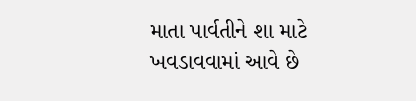માતા પાર્વતીને શા માટે ખવડાવવામાં આવે છે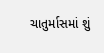ચાતુર્માસમાં શું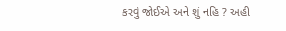કરવું જોઈએ અને શું નહિ ? અહી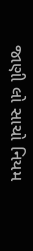જાણી લો સાચો નિયમ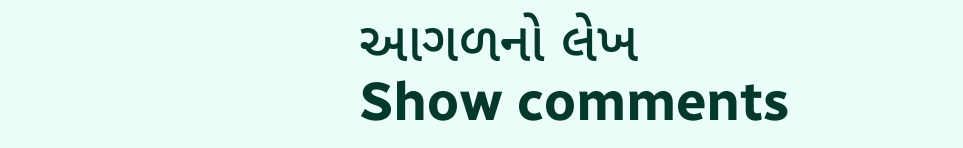આગળનો લેખ
Show comments